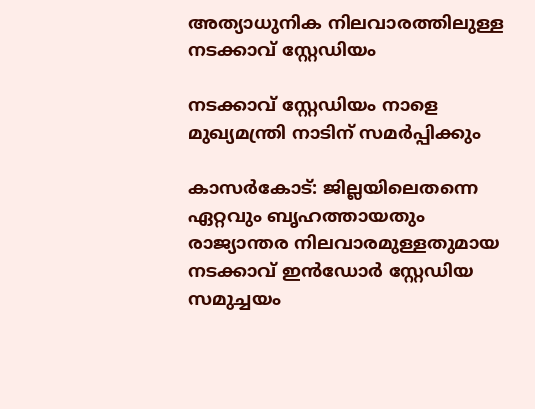അത്യാധുനിക നിലവാരത്തിലുള്ള നടക്കാവ് സ്റ്റേഡിയം

നടക്കാവ് സ്റ്റേഡിയം നാളെ മുഖ്യമന്ത്രി നാടിന് സമര്‍പ്പിക്കും

കാസർകോട്: ജില്ലയിലെതന്നെ ഏറ്റവും ബൃഹത്തായതും രാജ്യാന്തര നിലവാരമുള്ളതുമായ നടക്കാവ് ഇന്‍ഡോര്‍ സ്റ്റേഡിയ സമുച്ചയം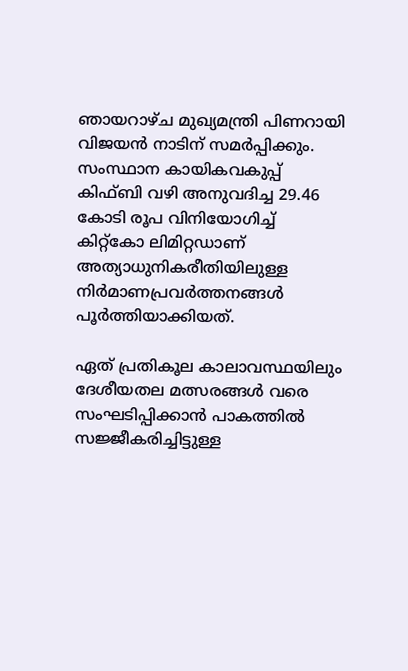ഞായറാഴ്ച മുഖ്യമന്ത്രി പിണറായി വിജയന്‍ നാടിന് സമര്‍പ്പിക്കും. സംസ്ഥാന കായികവകുപ്പ് കിഫ്ബി വഴി അനുവദിച്ച 29.46 കോടി രൂപ വിനിയോഗിച്ച് കിറ്റ്‌കോ ലിമിറ്റഡാണ് അത്യാധുനികരീതിയിലുള്ള നിര്‍മാണപ്രവര്‍ത്തനങ്ങള്‍ പൂര്‍ത്തിയാക്കിയത്.

ഏത് പ്രതികൂല കാലാവസ്ഥയിലും ദേശീയതല മത്സരങ്ങള്‍ വരെ സംഘടിപ്പിക്കാന്‍ പാകത്തില്‍ സജ്ജീകരിച്ചിട്ടുള്ള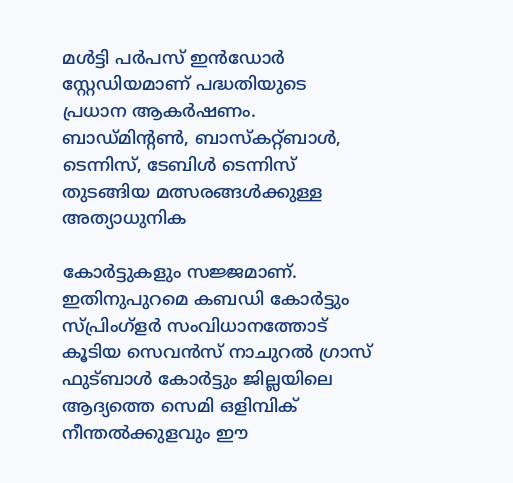മള്‍ട്ടി പര്‍പസ് ഇന്‍ഡോര്‍ സ്റ്റേഡിയമാണ് പദ്ധതിയുടെ പ്രധാന ആകര്‍ഷണം. ബാഡ്മിന്റണ്‍, ബാസ്‌കറ്റ്ബാള്‍, ടെന്നിസ്, ടേബിള്‍ ടെന്നിസ് തുടങ്ങിയ മത്സരങ്ങള്‍ക്കുള്ള അത്യാധുനിക

കോര്‍ട്ടുകളും സജ്ജമാണ്. ഇതിനുപുറമെ കബഡി കോര്‍ട്ടും സ്പ്രിംഗ്‌ളര്‍ സംവിധാനത്തോട് കൂടിയ സെവന്‍സ് നാചുറല്‍ ഗ്രാസ് ഫുട്ബാള്‍ കോര്‍ട്ടും ജില്ലയിലെ ആദ്യത്തെ സെമി ഒളിമ്പിക് നീന്തല്‍ക്കുളവും ഈ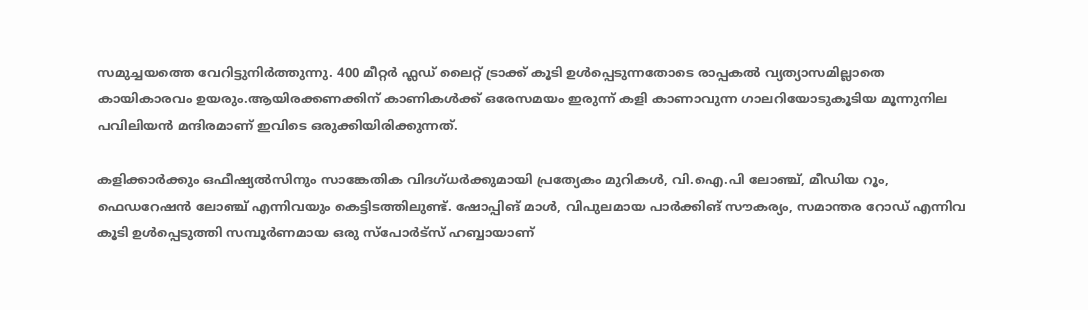സമുച്ചയത്തെ വേറിട്ടുനിര്‍ത്തുന്നു. 400 മീറ്റര്‍ ഫ്ലഡ് ലൈറ്റ് ട്രാക്ക് കൂടി ഉള്‍പ്പെടുന്നതോടെ രാപ്പകല്‍ വ്യത്യാസമില്ലാതെ കായികാരവം ഉയരും.ആയിരക്കണക്കിന് കാണികള്‍ക്ക് ഒരേസമയം ഇരുന്ന് കളി കാണാവുന്ന ഗാലറിയോടുകൂടിയ മൂന്നുനില പവിലിയന്‍ മന്ദിരമാണ് ഇവിടെ ഒരുക്കിയിരിക്കുന്നത്.

കളിക്കാര്‍ക്കും ഒഫീഷ്യല്‍സിനും സാങ്കേതിക വിദഗ്ധര്‍ക്കുമായി പ്രത്യേകം മുറികള്‍, വി.ഐ.പി ലോഞ്ച്, മീഡിയ റൂം, ഫെഡറേഷന്‍ ലോഞ്ച് എന്നിവയും കെട്ടിടത്തിലുണ്ട്. ഷോപ്പിങ് മാള്‍, വിപുലമായ പാര്‍ക്കിങ് സൗകര്യം, സമാന്തര റോഡ് എന്നിവ കൂടി ഉള്‍പ്പെടുത്തി സമ്പൂര്‍ണമായ ഒരു സ്‌പോര്‍ട്‌സ് ഹബ്ബായാണ്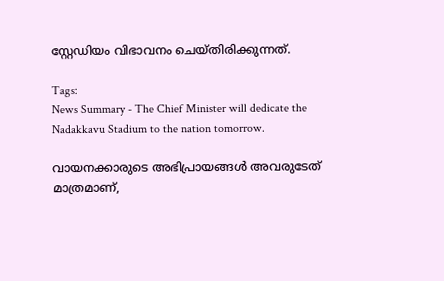സ്റ്റേഡിയം വിഭാവനം ചെയ്തിരിക്കുന്നത്.

Tags:
News Summary - The Chief Minister will dedicate the Nadakkavu Stadium to the nation tomorrow.

വായനക്കാരുടെ അഭിപ്രായങ്ങള്‍ അവരുടേത് മാത്രമാണ്,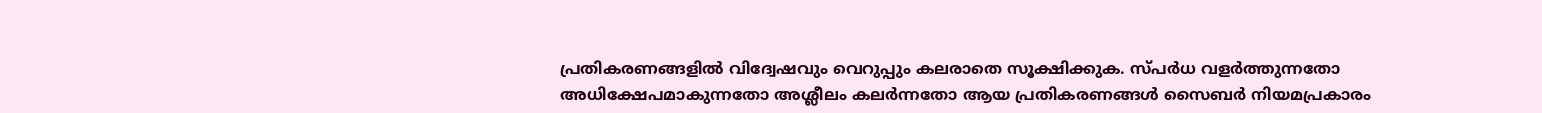പ്രതികരണങ്ങളിൽ വിദ്വേഷവും വെറുപ്പും കലരാതെ സൂക്ഷിക്കുക. സ്പർധ വളർത്തുന്നതോ അധിക്ഷേപമാകുന്നതോ അശ്ലീലം കലർന്നതോ ആയ പ്രതികരണങ്ങൾ സൈബർ നിയമപ്രകാരം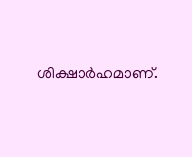ശിക്ഷാർഹമാണ്.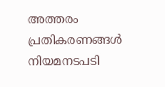അത്തരം പ്രതികരണങ്ങൾ നിയമനടപടി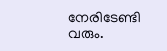നേരിടേണ്ടി വരും.